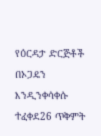የዕርዳታ ድርጅቶች በኦጋዴን እንዲንቀሳቀሱ ተፈቀደ26 ጥቅምት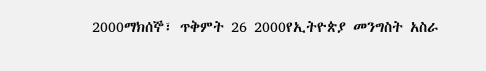2000ማክሰኞ፣ ጥቅምት 26 2000የኢትዮጵያ መንግስት አስራ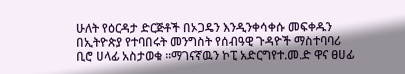ሁለት የዕርዳታ ድርጅቶች በኦጋዴን እንዲንቀሳቀሱ መፍቀዱን በኢትዮጵያ የተባበሩት መንግስት የሰብዓዊ ጉዳዮች ማስተባባሪ ቢሮ ሀላፊ አስታወቁ ።ማገናኛዉን ኮፒ አድርግየተ.መ.ድ ዋና ፀሀፊ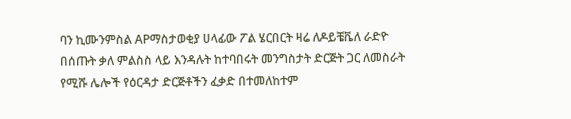ባን ኪሙንምስል APማስታወቂያ ሀላፊው ፖል ሄርበርት ዛሬ ለዶይቼቬለ ራድዮ በሰጡት ቃለ ምልስስ ላይ እንዳሉት ከተባበሩት መንግስታት ድርጅት ጋር ለመስራት የሚሹ ሌሎች የዕርዳታ ድርጅቶችን ፈቃድ በተመለከተም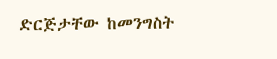ድርጅታቸው ከመንግስት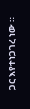ጋር እየተነጋገረ ነው ።